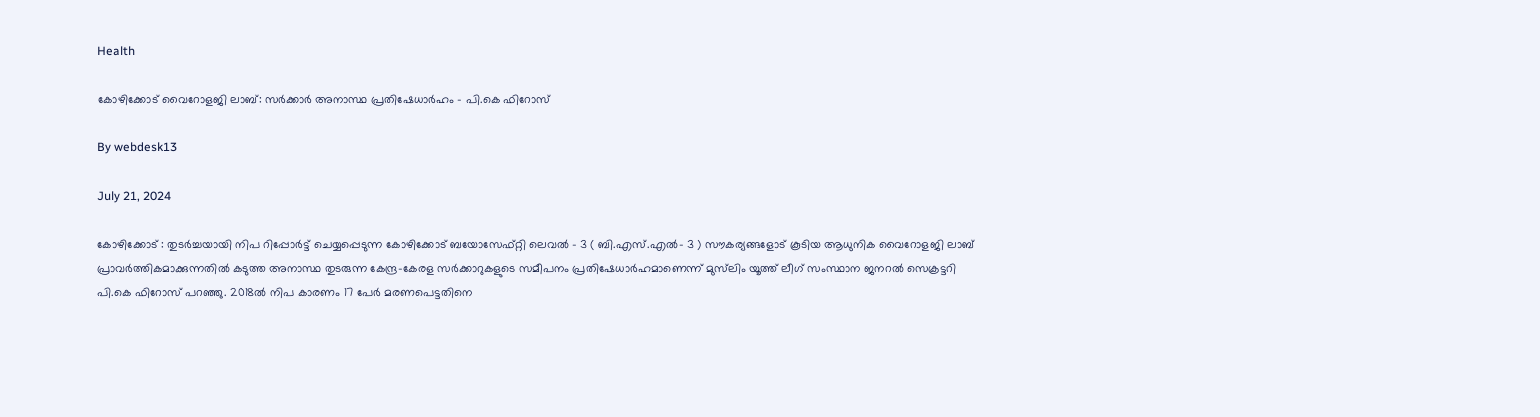Health

കോഴിക്കോട് വൈറോളജി ലാബ്: സർക്കാർ അനാസ്ഥ പ്രതിഷേധാർഹം – പി.കെ ഫിറോസ്

By webdesk13

July 21, 2024

കോഴിക്കോട് : തുടർച്ചയായി നിപ റിപ്പോർട്ട് ചെയ്യപ്പെടുന്ന കോഴിക്കോട് ബയോസേഫ്റ്റി ലെവൽ – 3 ( ബി.എസ്.എൽ- 3 ) സൗകര്യങ്ങളോട് കൂടിയ ആധുനിക വൈറോളജി ലാബ് പ്രാവർത്തികമാക്കുന്നതിൽ കടുത്ത അനാസ്ഥ തുടരുന്ന കേന്ദ്ര-കേരള സർക്കാറുകളുടെ സമീപനം പ്രതിഷേധാർഹമാണെന്ന് മുസ്‌ലിം യൂത്ത് ലീഗ് സംസ്ഥാന ജനറൽ സെക്രട്ടറി പി.കെ ഫിറോസ് പറഞ്ഞു. 2018ൽ നിപ കാരണം 17 പേർ മരണപെട്ടതിനെ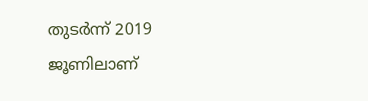തുടർന്ന് 2019 ജൂണിലാണ്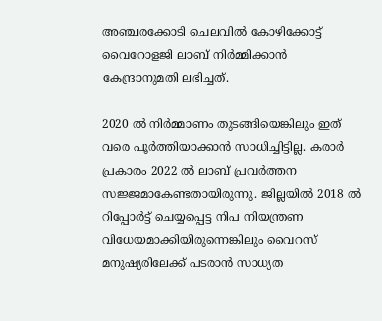അഞ്ചരക്കോടി ചെലവിൽ കോഴിക്കോട്ട് വൈറോളജി ലാബ് നിർമ്മിക്കാൻ കേന്ദ്രാനുമതി ലഭിച്ചത്.

2020 ൽ നിർമ്മാണം തുടങ്ങിയെങ്കിലും ഇത് വരെ പൂർത്തിയാക്കാൻ സാധിച്ചിട്ടില്ല. കരാർ പ്രകാരം 2022 ൽ ലാബ് പ്രവർത്തന സജ്ജമാകേണ്ടതായിരുന്നു. ജില്ലയിൽ 2018 ൽ റിപ്പോർട്ട് ചെയ്യപ്പെട്ട നിപ നിയന്ത്രണ വിധേയമാക്കിയിരുന്നെങ്കിലും വൈറസ് മനുഷ്യരിലേക്ക് പടരാൻ സാധ്യത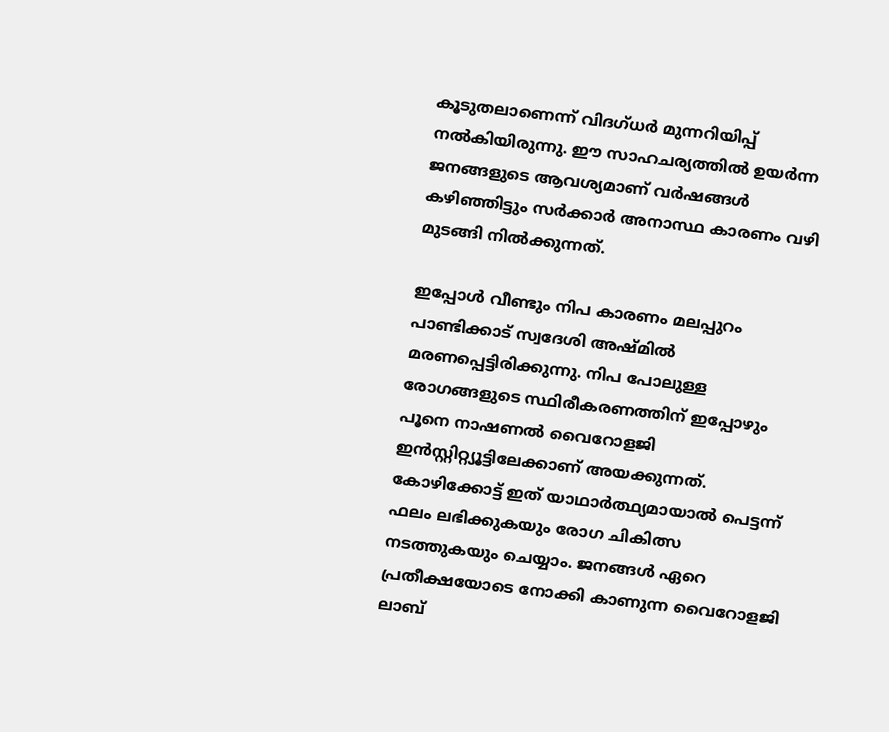കൂടുതലാണെന്ന് വിദഗ്ധർ മുന്നറിയിപ്പ് നൽകിയിരുന്നു. ഈ സാഹചര്യത്തിൽ ഉയർന്ന ജനങ്ങളുടെ ആവശ്യമാണ് വർഷങ്ങൾ കഴിഞ്ഞിട്ടും സർക്കാർ അനാസ്ഥ കാരണം വഴി മുടങ്ങി നിൽക്കുന്നത്.

ഇപ്പോൾ വീണ്ടും നിപ കാരണം മലപ്പുറം പാണ്ടിക്കാട് സ്വദേശി അഷ്മിൽ മരണപ്പെട്ടിരിക്കുന്നു. നിപ പോലുള്ള രോഗങ്ങളുടെ സ്ഥിരീകരണത്തിന് ഇപ്പോഴും പൂനെ നാഷണൽ വൈറോളജി ഇൻസ്റ്റിറ്റ്യൂട്ടിലേക്കാണ് അയക്കുന്നത്. കോഴിക്കോട്ട് ഇത് യാഥാർത്ഥ്യമായാൽ പെട്ടന്ന് ഫലം ലഭിക്കുകയും രോഗ ചികിത്സ നടത്തുകയും ചെയ്യാം. ജനങ്ങൾ ഏറെ പ്രതീക്ഷയോടെ നോക്കി കാണുന്ന വൈറോളജി ലാബ്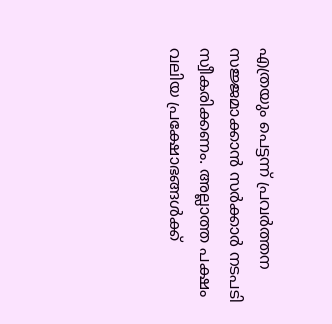എത്രയും പെട്ടന്ന് പ്രവർത്തന സജ്ജമാക്കാൻ സർക്കാർ നടപടി സ്വീകരിക്കണം. അല്ലാത്ത പക്ഷം വലിയ പ്രക്ഷോഭങ്ങൾക്ക്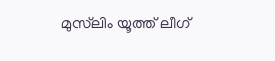മുസ്‌ലിം യൂത്ത് ലീഗ്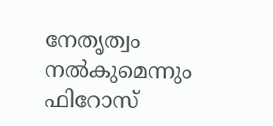നേതൃത്വം നൽകുമെന്നും ഫിറോസ്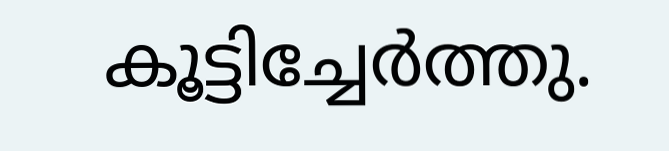കൂട്ടിച്ചേർത്തു.